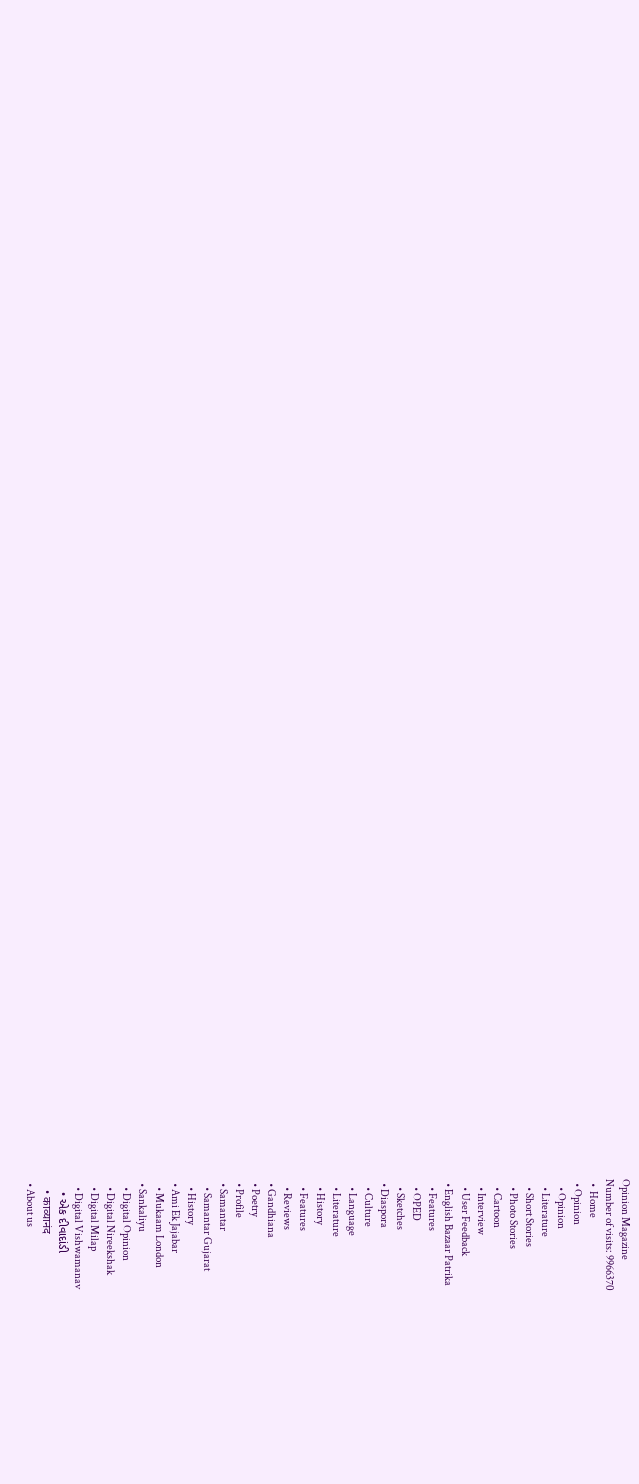Opinion Magazine
Number of visits: 9966370
  •  Home
  • Opinion
    • Opinion
    • Literature
    • Short Stories
    • Photo Stories
    • Cartoon
    • Interview
    • User Feedback
  • English Bazaar Patrika
    • Features
    • OPED
    • Sketches
  • Diaspora
    • Culture
    • Language
    • Literature
    • History
    • Features
    • Reviews
  • Gandhiana
  • Poetry
  • Profile
  • Samantar
    • Samantar Gujarat
    • History
  • Ami Ek Jajabar
    • Mukaam London
  • Sankaliyu
    • Digital Opinion
    • Digital Nireekshak
    • Digital Milap
    • Digital Vishwamanav
    • એક દીવાદાંડી
    • काव्यानंद
  • About us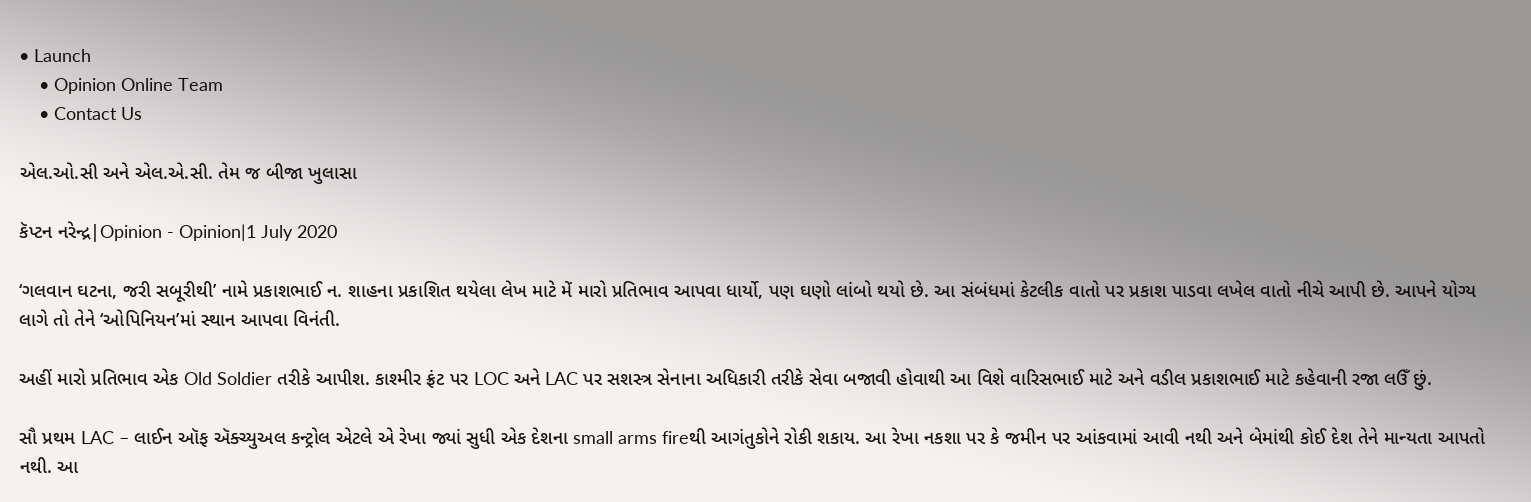• Launch
    • Opinion Online Team
    • Contact Us

એલ.ઓ.સી અને એલ.એ.સી. તેમ જ બીજા ખુલાસા

કૅપ્ટન નરેન્દ્ર|Opinion - Opinion|1 July 2020

‘ગલવાન ઘટના, જરી સબૂરીથી’ નામે પ્રકાશભાઈ ન. શાહના પ્રકાશિત થયેલા લેખ માટે મેં મારો પ્રતિભાવ આપવા ધાર્યો, પણ ઘણો લાંબો થયો છે. આ સંબંધમાં કેટલીક વાતો પર પ્રકાશ પાડવા લખેલ વાતો નીચે આપી છે. આપને યોગ્ય લાગે તો તેને ‘ઓપિનિયન’માં સ્થાન આપવા વિનંતી.

અહીં મારો પ્રતિભાવ એક Old Soldier તરીકે આપીશ. કાશ્મીર ફ્રંટ પર LOC અને LAC પર સશસ્ત્ર સેનાના અધિકારી તરીકે સેવા બજાવી હોવાથી આ વિશે વારિસભાઈ માટે અને વડીલ પ્રકાશભાઈ માટે કહેવાની રજા લઉઁ છું.

સૌ પ્રથમ LAC – લાઈન ઑફ ઍક્ચ્યુઅલ કન્ટ્રોલ એટલે એ રેખા જ્યાં સુધી એક દેશના small arms fireથી આગંતુકોને રોકી શકાય. આ રેખા નકશા પર કે જમીન પર આંકવામાં આવી નથી અને બેમાંથી કોઈ દેશ તેને માન્યતા આપતો નથી. આ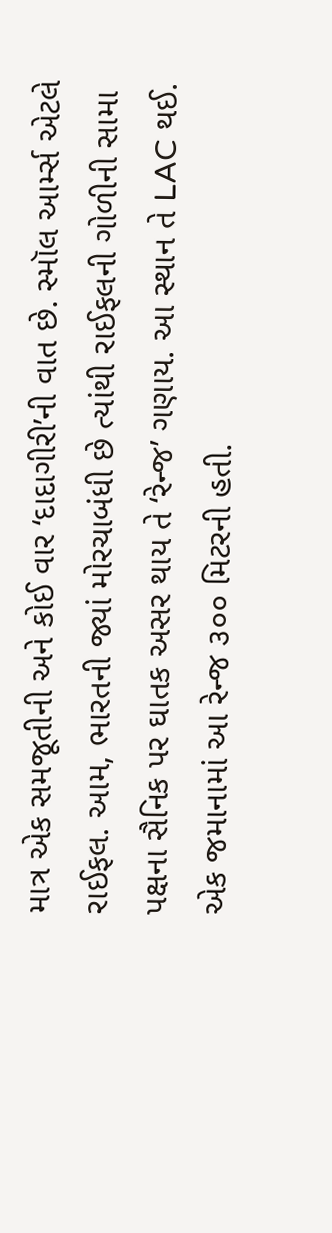માત્ર એક સમજૂતીની અને કોઈ વાર ‘દાદાગીરી’ની વાત છે. સ્મૉલ આર્મ્સ એટલે રાઈફલ. આમ, ભારતની જ્યાં મોરચાબંધી છે ત્યાંથી રાઈફલની ગોળીની સામા પક્ષના સૈનિક પર ઘાતક અસર થાય તે ‘રેન્જ’ ગણાય. આ સ્થાન તે LAC થઈ. એક જમાનામાં આ રેન્જ ૩૦૦ મિટરની હતી.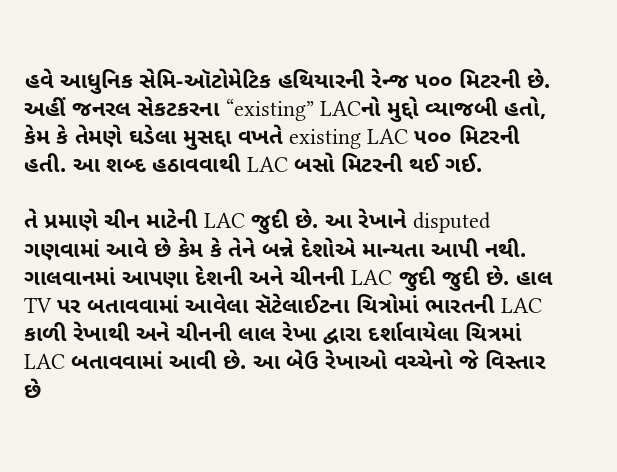હવે આધુનિક સેમિ-ઑટોમેટિક હથિયારની રેન્જ ૫૦૦ મિટરની છે. અહીં જનરલ સેકટકરના “existing” LACનો મુદ્દો વ્યાજબી હતો, કેમ કે તેમણે ઘડેલા મુસદ્દા વખતે existing LAC ૫૦૦ મિટરની હતી. આ શબ્દ હઠાવવાથી LAC બસો મિટરની થઈ ગઈ.

તે પ્રમાણે ચીન માટેની LAC જુદી છે. આ રેખાને disputed ગણવામાં આવે છે કેમ કે તેને બન્ને દેશોએ માન્યતા આપી નથી. ગાલવાનમાં આપણા દેશની અને ચીનની LAC જુદી જુદી છે. હાલ TV પર બતાવવામાં આવેલા સૅટેલાઈટના ચિત્રોમાં ભારતની LAC કાળી રેખાથી અને ચીનની લાલ રેખા દ્વારા દર્શાવાયેલા ચિત્રમાં LAC બતાવવામાં આવી છે. આ બેઉ રેખાઓ વચ્ચેનો જે વિસ્તાર છે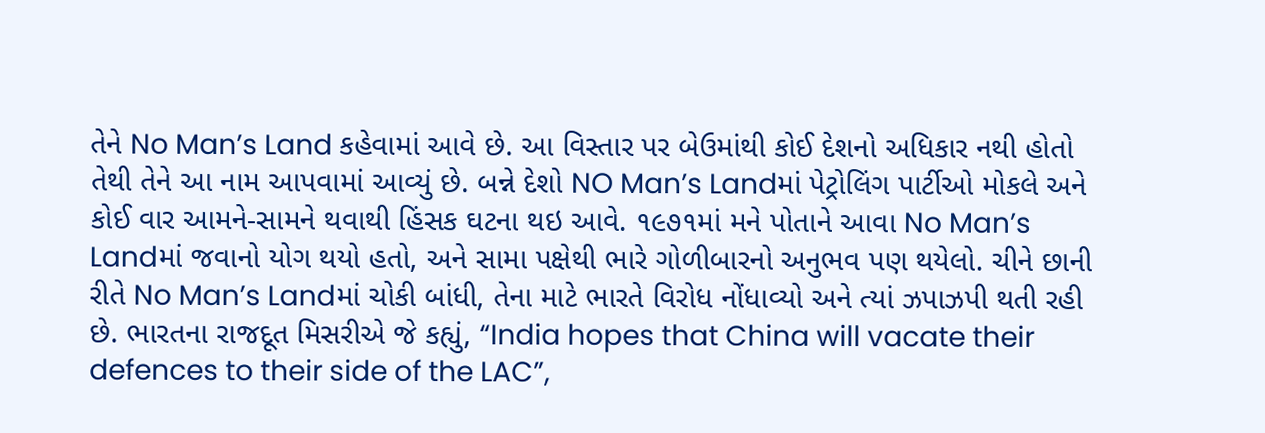તેને No Man’s Land કહેવામાં આવે છે. આ વિસ્તાર પર બેઉમાંથી કોઈ દેશનો અધિકાર નથી હોતો તેથી તેને આ નામ આપવામાં આવ્યું છે. બન્ને દેશો NO Man’s Landમાં પેટ્રોલિંગ પાર્ટીઓ મોકલે અને કોઈ વાર આમને-સામને થવાથી હિંસક ઘટના થઇ આવે. ૧૯૭૧માં મને પોતાને આવા No Man’s Landમાં જવાનો યોગ થયો હતો, અને સામા પક્ષેથી ભારે ગોળીબારનો અનુભવ પણ થયેલો. ચીને છાની રીતે No Man’s Landમાં ચોકી બાંધી, તેના માટે ભારતે વિરોધ નોંધાવ્યો અને ત્યાં ઝપાઝપી થતી રહી છે. ભારતના રાજદૂત મિસરીએ જે કહ્યું, “India hopes that China will vacate their defences to their side of the LAC”,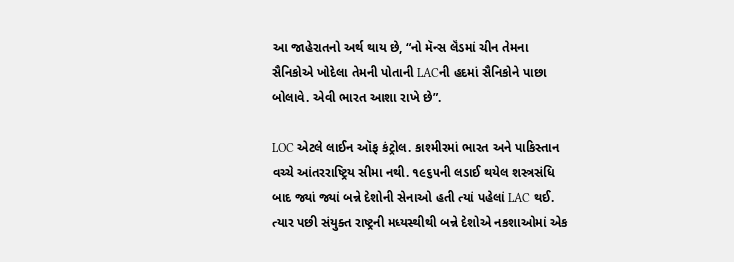આ જાહેરાતનો અર્થ થાય છે, “નો મૅન્સ લૅંડમાં ચીન તેમના સૈનિકોએ ખોદેલા તેમની પોતાની LACની હદમાં સૈનિકોને પાછા બોલાવે. એવી ભારત આશા રાખે છે”.

LOC એટલે લાઈન ઑફ કંટ્રોલ. કાશ્મીરમાં ભારત અને પાકિસ્તાન વચ્ચે આંતરરાષ્ટ્રિય સીમા નથી. ૧૯૬૫ની લડાઈ થયેલ શસ્ત્રસંધિ બાદ જ્યાં જ્યાં બન્ને દેશોની સેનાઓ હતી ત્યાં પહેલાં LAC થઈ. ત્યાર પછી સંયુક્ત રાષ્ટ્રની મધ્યસ્થીથી બન્ને દેશોએ નકશાઓમાં એક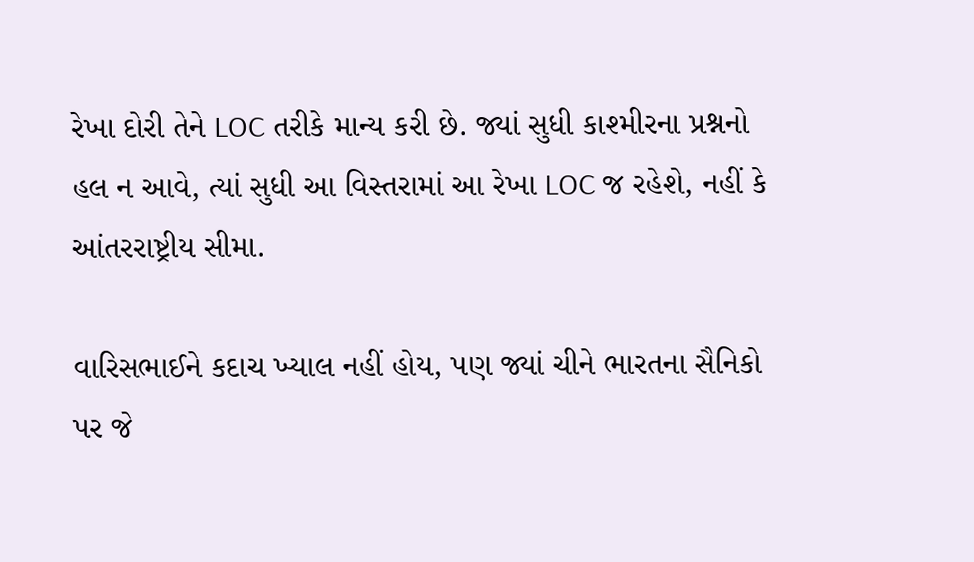રેખા દોરી તેને LOC તરીકે માન્ય કરી છે. જ્યાં સુધી કાશ્મીરના પ્રશ્નનો હલ ન આવે, ત્યાં સુધી આ વિસ્તરામાં આ રેખા LOC જ રહેશે, નહીં કે આંતરરાષ્ટ્રીય સીમા.

વારિસભાઈને કદાચ ખ્યાલ નહીં હોય, પણ જ્યાં ચીને ભારતના સૈનિકો પર જે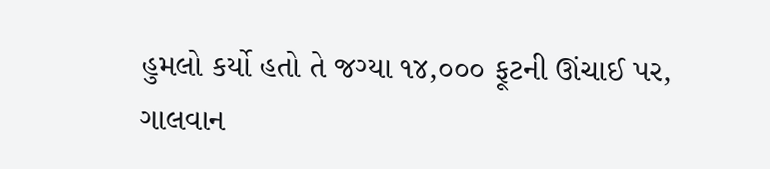હુમલો કર્યો હતો તે જગ્યા ૧૪,૦૦૦ ફૂટની ઊંચાઈ પર, ગાલવાન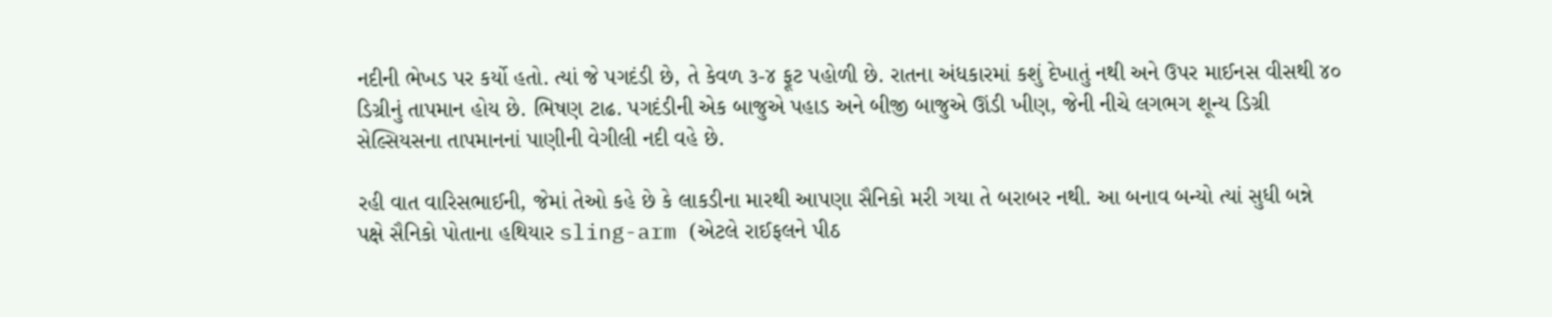નદીની ભેખડ પર કર્યો હતો. ત્યાં જે પગદંડી છે, તે કેવળ ૩-૪ ફૂટ પહોળી છે. રાતના અંધકારમાં કશું દેખાતું નથી અને ઉપર માઈનસ વીસથી ૪૦ ડિગ્રીનું તાપમાન હોય છે. ભિષણ ટાઢ. પગદંડીની એક બાજુએ પહાડ અને બીજી બાજુએ ઊંડી ખીણ, જેની નીચે લગભગ શૂન્ય ડિગ્રી સેલ્સિયસના તાપમાનનાં પાણીની વેગીલી નદી વહે છે.

રહી વાત વારિસભાઈની, જેમાં તેઓ કહે છે કે લાકડીના મારથી આપણા સૈનિકો મરી ગયા તે બરાબર નથી. આ બનાવ બન્યો ત્યાં સુધી બન્ને પક્ષે સૈનિકો પોતાના હથિયાર sling-arm (એટલે રાઈફલને પીઠ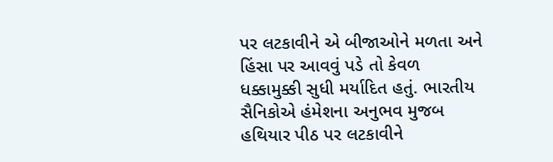પર લટકાવીને એ બીજાઓને મળતા અને હિંસા પર આવવું પડે તો કેવળ ધક્કામુક્કી સુધી મર્યાદિત હતું. ભારતીય સૈનિકોએ હંમેશના અનુભવ મુજબ હથિયાર પીઠ પર લટકાવીને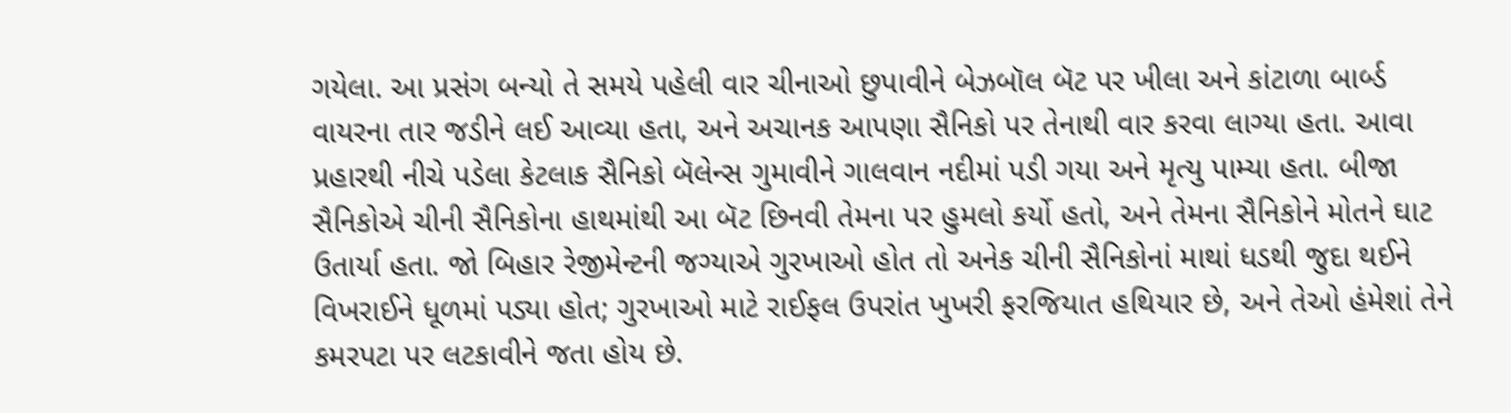ગયેલા. આ પ્રસંગ બન્યો તે સમયે પહેલી વાર ચીનાઓ છુપાવીને બેઝબૉલ બૅટ પર ખીલા અને કાંટાળા બાર્બ્ડ વાયરના તાર જડીને લઈ આવ્યા હતા, અને અચાનક આપણા સૈનિકો પર તેનાથી વાર કરવા લાગ્યા હતા. આવા પ્રહારથી નીચે પડેલા કેટલાક સૈનિકો બૅલેન્સ ગુમાવીને ગાલવાન નદીમાં પડી ગયા અને મૃત્યુ પામ્યા હતા. બીજા સૈનિકોએ ચીની સૈનિકોના હાથમાંથી આ બૅટ છિનવી તેમના પર હુમલો કર્યો હતો, અને તેમના સૈનિકોને મોતને ઘાટ ઉતાર્યા હતા. જો બિહાર રેજીમેન્ટની જગ્યાએ ગુરખાઓ હોત તો અનેક ચીની સૈનિકોનાં માથાં ધડથી જુદા થઈને વિખરાઈને ધૂળમાં પડ્યા હોત; ગુરખાઓ માટે રાઈફલ ઉપરાંત ખુખરી ફરજિયાત હથિયાર છે, અને તેઓ હંમેશાં તેને કમરપટા પર લટકાવીને જતા હોય છે.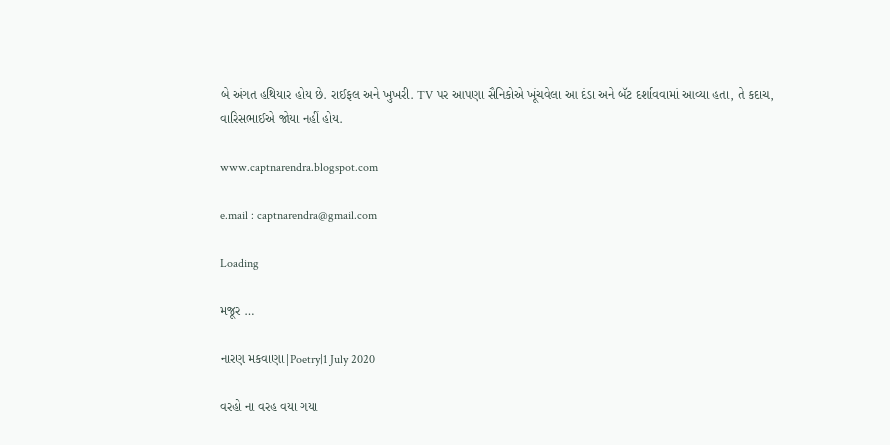બે અંગત હથિયાર હોય છે. રાઈફલ અને ખુખરી. TV પર આપણા સૈનિકોએ ખૂંચવેલા આ દંડા અને બૅટ દર્શાવવામાં આવ્યા હતા, તે કદાચ, વારિસભાઈએ જોયા નહીં હોય.

www.captnarendra.blogspot.com

e.mail : captnarendra@gmail.com

Loading

મજૂર …

નારણ મકવાણા|Poetry|1 July 2020

વરહો ના વરહ વયા ગયા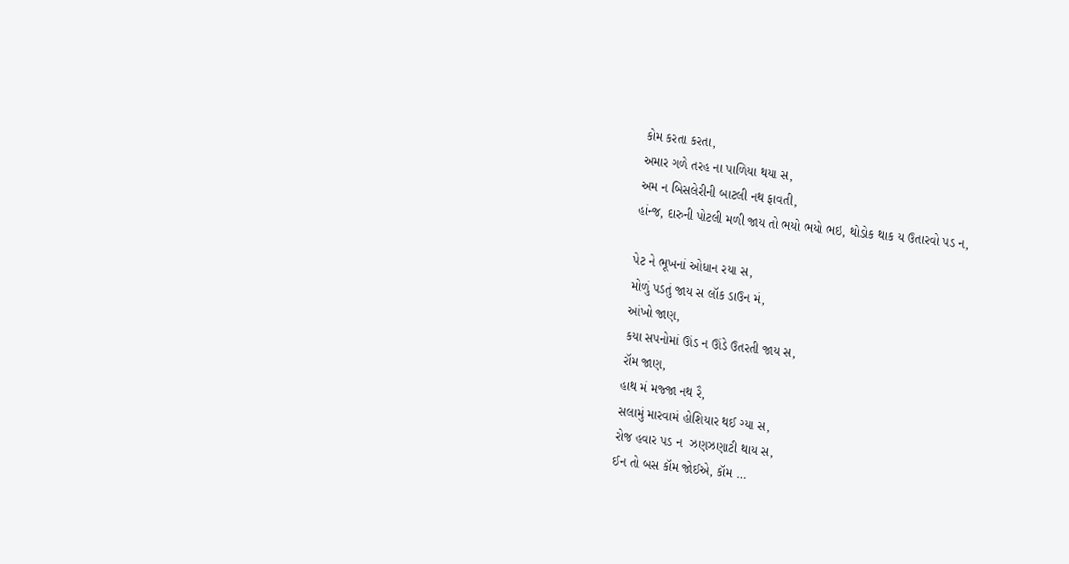કોમ કરતા કરતા,
અમાર ગળે તરહ ના પાળિયા થયા સ,
અમ ન બિસલેરીની બાટલી નથ ફાવતી,
હાંન્જ, દારુની પોટલી મળી જાય તો ભયો ભયો ભઇ, થોડોક થાક ય ઉતારવો પડ ન,

પેટ ને‌ ભૂખનાં ઓધાન રયા સ,
મોળું પડતું જાય સ લૉક ડાઉન મં,
આંખો જાણ,
કયા સપનોમાં ઊંડ ન ઊંડે ઉતરતી જાય સ,
રૉમ જાણ,
હાથ મં મજ્જા નથ રૈ,
સલામું મારવામં હોશિયાર થઈ ગ્યા સ,
રોજ હવાર પડ ન  ઝણઝણાટી થાય સ,
ઈન તો બસ કૉમ જોઈએ, કૉમ …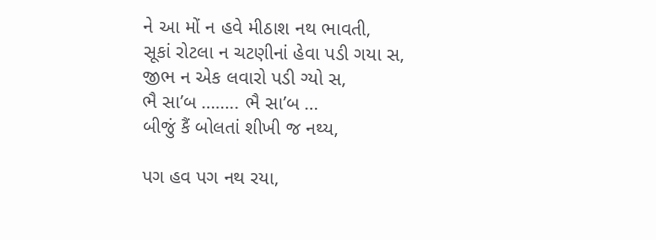ને આ મોં ન હવે મીઠાશ નથ ભાવતી,
સૂકાં રોટલા ન ચટણીનાં હેવા પડી ગયા સ,
જીભ ન એક લવારો પડી ગ્યો સ,
ભૈ સા’બ …….. ભૈ સા’બ …
બીજું કૈં બોલતાં શીખી જ નથ્ય,

પગ હવ પગ નથ રયા,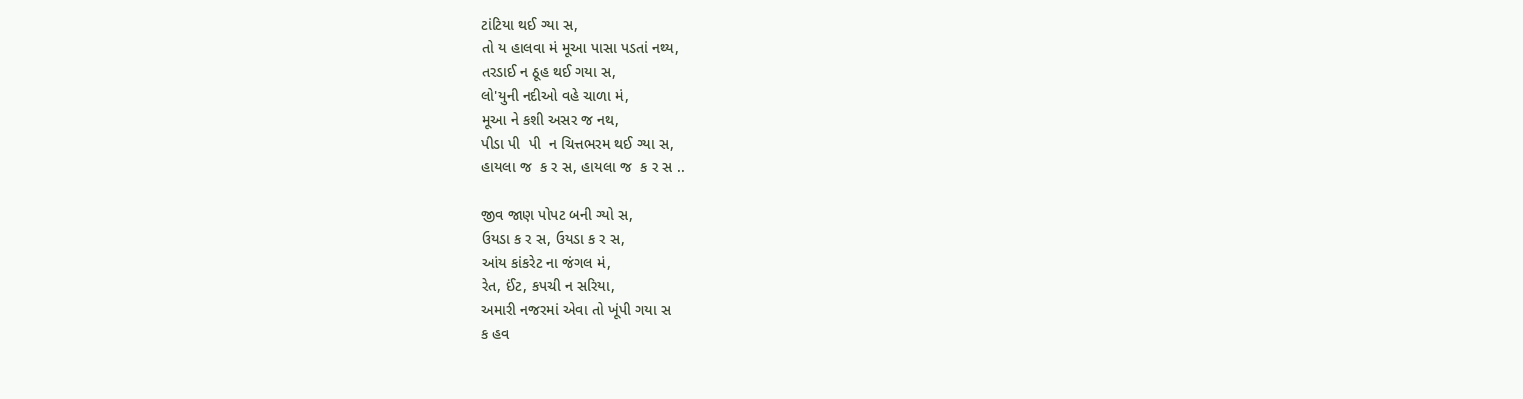ટાંટિયા થઈ ગ્યા સ,
તો ય હાલવા મં મૂઆ પાસા પડતાં નથ્ય,
તરડાઈ ન ઠૂહ થઈ ગયા સ,
લો'યુની નદીઓ વહે ચાળા મં,
મૂઆ ને કશી અસર જ નથ,
પીડા પી  પી  ન ચિત્તભરમ થઈ ગ્યા સ,
હાયલા જ  ક ર સ, હાયલા જ  ક ર સ ..

જીવ જાણ પોપટ બની ગ્યો સ,
ઉયડા ક ર સ, ઉયડા ક ર સ,
આંય કાંકરેટ ના જંગલ મં,
રેત, ઈંટ, કપચી ન સરિયા,
અમારી નજરમાં એવા તો ખૂંપી ગયા સ
ક હવ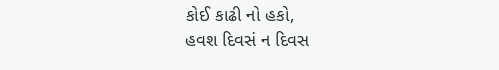કોઈ કાઢી નો હકો,
હવશ દિવસં ન દિવસ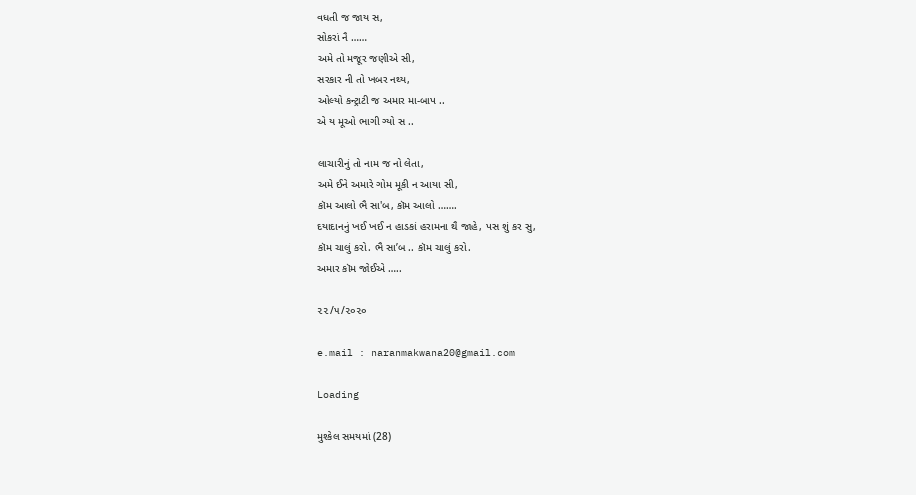વધતી જ જાય સ,
સોકરાં નૈ ……
અમે તો મજૂર જણીએ સી,
સરકાર ની તો ખબર નથ્ય,
ઓલ્યો કન્ટ્રાટી જ અમાર મા-બાપ ..
એ ય મૂઓ ભાગી ગ્યો સ ..

લાચારીનું તો નામ જ નો લેતા,
અમે ઈને અમારે ગોમ મૂકી ન આયા સી,
કૉમ આલો ભૈ સા'બ, કૉમ આલો …….
દયાદાનનું ખઈ ખઈ ન હાડકાં હરામના થૈ જાહે, પસ શું કર સુ,
કૉમ ચાલું કરો. ભૈ સા’બ .. કૉમ ચાલું કરો.
અમાર કૉમ જોઈએ …..

૨૨/૫/૨૦૨૦

e.mail : naranmakwana20@gmail.com

Loading

મુશ્કેલ સમયમાં (28)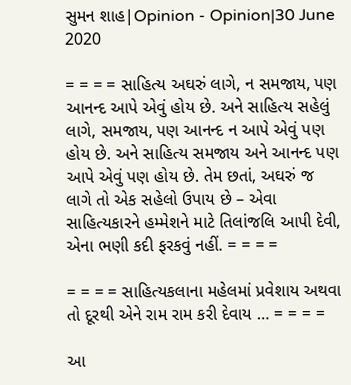સુમન શાહ|Opinion - Opinion|30 June 2020

= = = = સાહિત્ય અઘરું લાગે, ન સમજાય, પણ આનન્દ આપે એવું હોય છે. અને સાહિત્ય સહેલું લાગે, સમજાય, પણ આનન્દ ન આપે એવું પણ હોય છે. અને સાહિત્ય સમજાય અને આનન્દ પણ આપે એવું પણ હોય છે. તેમ છતાં, અઘરું જ લાગે તો એક સહેલો ઉપાય છે – એવા સાહિત્યકારને હમ્મેશને માટે તિલાંજલિ આપી દેવી, એના ભણી કદી ફરકવું નહીં. = = = =

= = = = સાહિત્યકલાના મહેલમાં પ્રવેશાય અથવા તો દૂરથી એને રામ રામ કરી દેવાય … = = = =

આ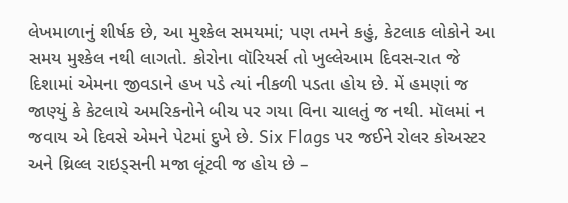લેખમાળાનું શીર્ષક છે, આ મુશ્કેલ સમયમાં; પણ તમને કહું, કેટલાક લોકોને આ સમય મુશ્કેલ નથી લાગતો. કોરોના વૉરિયર્સ તો ખુલ્લેઆમ દિવસ-રાત જે દિશામાં એમના જીવડાને હખ પડે ત્યાં નીકળી પડતા હોય છે. મેં હમણાં જ જાણ્યું કે કેટલાયે અમરિકનોને બીચ પર ગયા વિના ચાલતું જ નથી. મૉલમાં ન જવાય એ દિવસે એમને પેટમાં દુખે છે. Six Flags પર જઈને રોલર કોઅસ્ટર અને થ્રિલ્લ રાઇડ્સની મજા લૂંટવી જ હોય છે –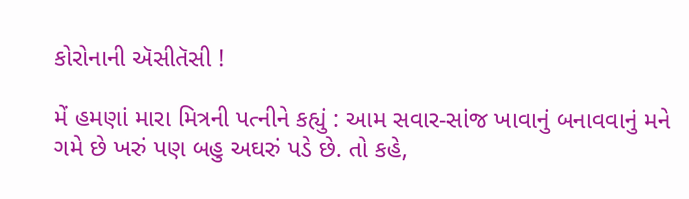કોરોનાની ઍસીતૅસી !

મેં હમણાં મારા મિત્રની પત્નીને કહ્યું : આમ સવાર-સાંજ ખાવાનું બનાવવાનું મને ગમે છે ખરું પણ બહુ અઘરું પડે છે. તો કહે,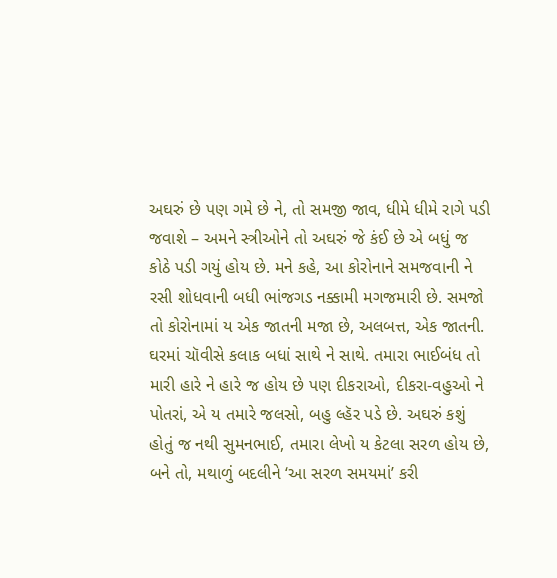અઘરું છે પણ ગમે છે ને, તો સમજી જાવ, ધીમે ધીમે રાગે પડી જવાશે – અમને સ્ત્રીઓને તો અઘરું જે કંઈ છે એ બધું જ કોઠે પડી ગયું હોય છે. મને કહે, આ કોરોનાને સમજવાની ને રસી શોધવાની બધી ભાંજગડ નક્કામી મગજમારી છે. સમજો તો કોરોનામાં ય એક જાતની મજા છે, અલબત્ત, એક જાતની. ઘરમાં ચૉવીસે કલાક બધાં સાથે ને સાથે. તમારા ભાઈબંધ તો મારી હારે ને હારે જ હોય છે પણ દીકરાઓ, દીકરા-વહુઓ ને પોતરાં, એ ય તમારે જલસો, બહુ લ્હૅર પડે છે. અઘરું કશું હોતું જ નથી સુમનભાઈ, તમારા લેખો ય કેટલા સરળ હોય છે, બને તો, મથાળું બદલીને ‘આ સરળ સમયમાં’ કરી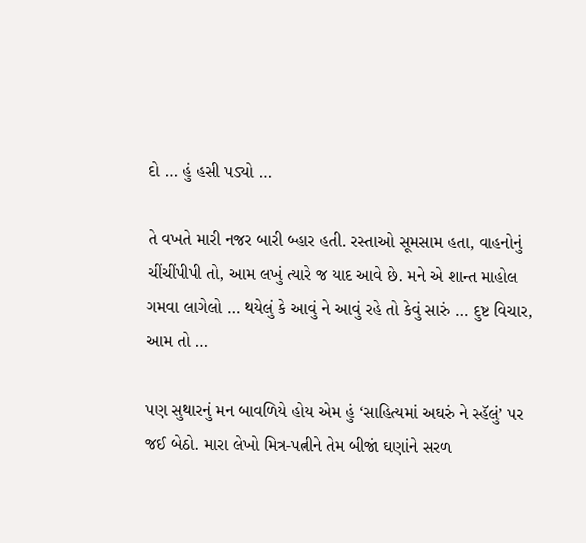દો … હું હસી પડ્યો …

તે વખતે મારી નજર બારી બ્હાર હતી. રસ્તાઓ સૂમસામ હતા, વાહનોનું ચીંચીંપીપી તો, આમ લખું ત્યારે જ યાદ આવે છે. મને એ શાન્ત માહોલ ગમવા લાગેલો … થયેલું કે આવું ને આવું રહે તો કેવું સારું … દુષ્ટ વિચાર, આમ તો …

પણ સુથારનું મન બાવળિયે હોય એમ હું ‘સાહિત્યમાં અઘરું ને સ્હૅલું’ પર જઈ બેઠો. મારા લેખો મિત્ર-પત્નીને તેમ બીજાં ઘણાંને સરળ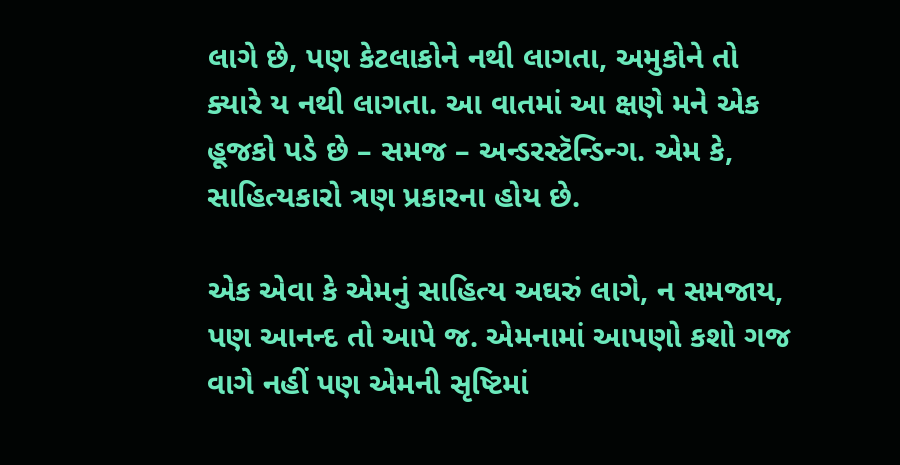લાગે છે, પણ કેટલાકોને નથી લાગતા, અમુકોને તો ક્યારે ય નથી લાગતા. આ વાતમાં આ ક્ષણે મને એક હૂજકો પડે છે – સમજ – અન્ડરસ્ટૅન્ડિન્ગ. એમ કે, સાહિત્યકારો ત્રણ પ્રકારના હોય છે.

એક એવા કે એમનું સાહિત્ય અઘરું લાગે, ન સમજાય, પણ આનન્દ તો આપે જ. એમનામાં આપણો કશો ગજ વાગે નહીં પણ એમની સૃષ્ટિમાં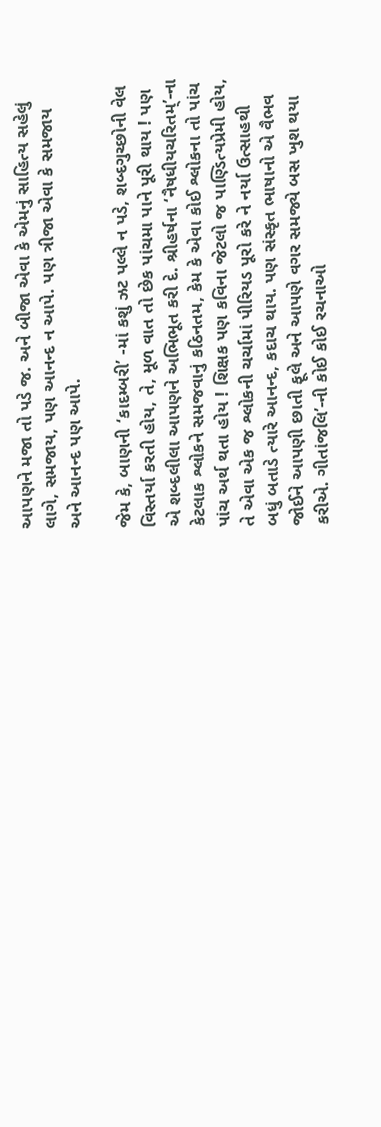આપણને મજા તો પડે જ. અને બીજા એવા કે એમનું સાહિત્ય સહેલું લાગે, સમજાય, પણ આનન્દ ન આપે. પણ ત્રીજા એવા કે સમજાય અને આનન્દ પણ આપે.

જેમ કે, બાણની ‘કાદમ્બરી’ -માં કશું ઝટ પલ્લે ન પડે, શબ્દગુચ્છોની વેલ વિસ્તર્યા કરતી હોય, તે, મૂળ વાત તો છેક પાંચમા પાને પૂરી થાય ! પણ એ શબ્દલીલા આપણને અભિભૂત કરી દે. શ્રીહર્ષના ‘નૈષધીયચરિતમ્’-ના કેટલાક શ્લોકને સમજવાનું કઠિનતમ, કેમ કે એવા કોઈ શ્લોકના તો પાંચ પાંચ અર્થ થતા હોય ! શિક્ષક પણ કવિના જેટલો જ પાણ્ડિત્યપ્રેમી હોય, તે એવા એક જ શ્લોકની ચર્ચામાં પીરિયડ પૂરો કરે ને નર્યા ઉત્સાહથી બધું બતાડે ત્યારે આનન્દ, કદાચ થાય. પણ સંસ્કૃત ભાષાનો એ વૈભવ જોઈને આપણી છાતી ફૂલે અને આપણે વગર સમજ્યે બસ ખુશ થયા કરીએ. ગીતાંજલિ’-ની કોઈ કોઈ રચનાઓ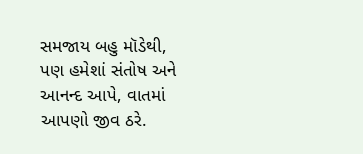સમજાય બહુ મૉડેથી, પણ હમેશાં સંતોષ અને આનન્દ આપે, વાતમાં આપણો જીવ ઠરે.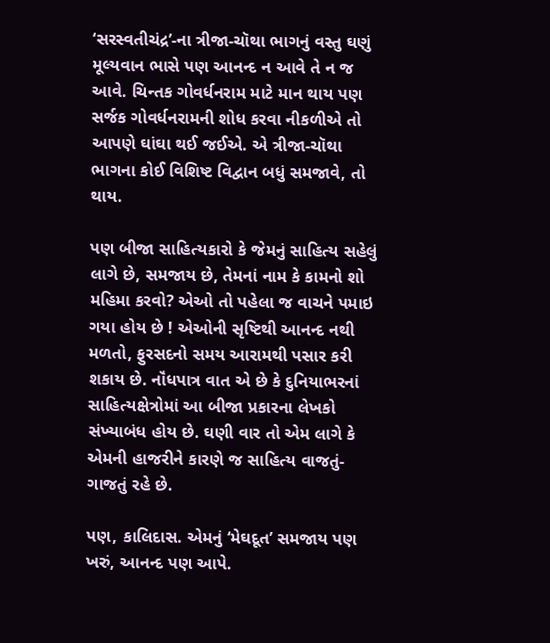‘સરસ્વતીચંદ્ર’-ના ત્રીજા-ચૉથા ભાગનું વસ્તુ ઘણું મૂલ્યવાન ભાસે પણ આનન્દ ન આવે તે ન જ આવે. ચિન્તક ગોવર્ધનરામ માટે માન થાય પણ સર્જક ગોવર્ધનરામની શોધ કરવા નીકળીએ તો આપણે ઘાંઘા થઈ જઈએ. એ ત્રીજા-ચૉથા ભાગના કોઈ વિશિષ્ટ વિદ્વાન બધું સમજાવે, તો થાય.

પણ બીજા સાહિત્યકારો કે જેમનું સાહિત્ય સહેલું લાગે છે, સમજાય છે, તેમનાં નામ કે કામનો શો મહિમા કરવો? એઓ તો પહેલા જ વાચને પમાઇ ગયા હોય છે ! એઓની સૃષ્ટિથી આનન્દ નથી મળતો, ફુરસદનો સમય આરામથી પસાર કરી શકાય છે. નૉંધપાત્ર વાત એ છે કે દુનિયાભરનાં સાહિત્યક્ષેત્રોમાં આ બીજા પ્રકારના લેખકો સંખ્યાબંધ હોય છે. ઘણી વાર તો એમ લાગે કે એમની હાજરીને કારણે જ સાહિત્ય વાજતું-ગાજતું રહે છે.

પણ, કાલિદાસ. એમનું ‘મેઘદૂત’ સમજાય પણ ખરું, આનન્દ પણ આપે.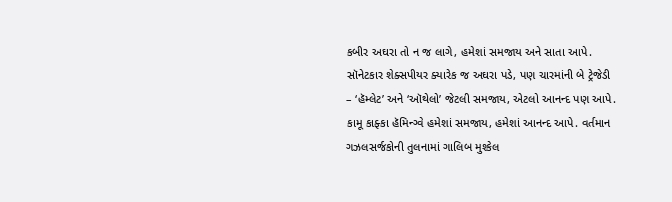કબીર અઘરા તો ન જ લાગે, હમેશાં સમજાય અને સાતા આપે. સૉનેટકાર શેક્સપીયર ક્યારેક જ અઘરા પડે, પણ ચારમાંની બે ટ્રેજેડી – ‘હૅમ્લેટ’ અને ‘ઑથેલો’ જેટલી સમજાય, એટલો આનન્દ પણ આપે. કામૂ કાફ્કા હૅમિન્ગ્વે હમેશાં સમજાય, હમેશાં આનન્દ આપે. વર્તમાન ગઝલસર્જકોની તુલનામાં ગાલિબ મુશ્કેલ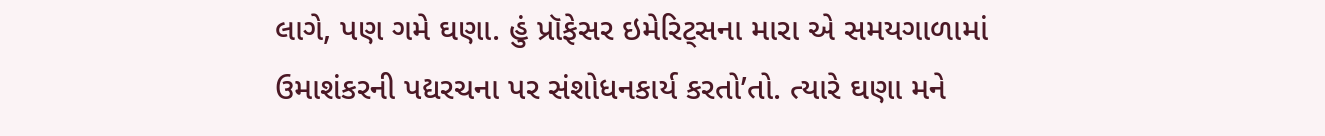લાગે, પણ ગમે ઘણા. હું પ્રૉફેસર ઇમેરિટ્સના મારા એ સમયગાળામાં ઉમાશંકરની પદ્યરચના પર સંશોધનકાર્ય કરતો’તો. ત્યારે ઘણા મને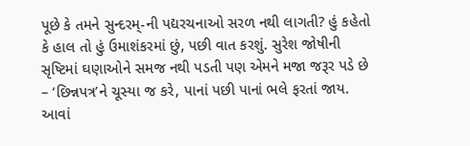પૂછે કે તમને સુન્દરમ્-ની પદ્યરચનાઓ સરળ નથી લાગતી? હું કહેતો કે હાલ તો હું ઉમાશંકરમાં છું, પછી વાત કરશું. સુરેશ જોષીની સૃષ્ટિમાં ઘણાઓને સમજ નથી પડતી પણ એમને મજા જરૂર પડે છે – ‘છિન્નપત્ર’ને ચૂસ્યા જ કરે, પાનાં પછી પાનાં ભલે ફરતાં જાય. આવાં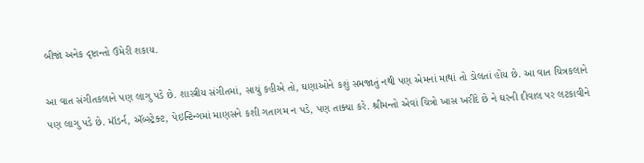બીજાં અનેક દૃષ્ટાન્તો ઉમેરી શકાય.

આ વાત સંગીતકલાને પણ લાગુ પડે છે. શાસ્ત્રીય સંગીતમાં, સાચું કહીએ તો, ઘણાઓને કશું સમજાતું નથી પણ એમનાં માથાં તો ડોલતાં હોય છે. આ વાત ચિત્રકલાને પણ લાગુ પડે છે. મૉડર્ન, ઍબ્સ્ટ્રેક્ટ, પેઇન્ટિન્ગમાં માણસને કશી ગતાગમ ન પડે, પણ તાક્યા કરે. શ્રીમન્તો એવાં ચિત્રો ખાસ ખરીદે છે ને ઘરની દીવાલ પર લટકાવીને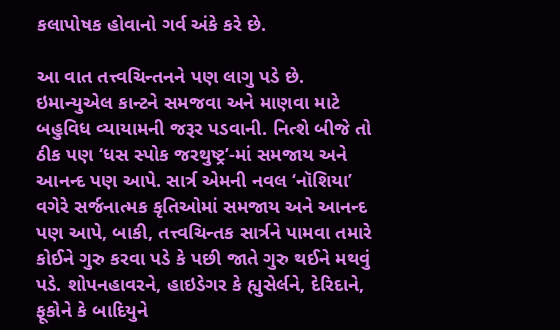કલાપોષક હોવાનો ગર્વ અંકે કરે છે.

આ વાત તત્ત્વચિન્તનને પણ લાગુ પડે છે. ઇમાન્યુએલ કાન્ટને સમજવા અને માણવા માટે બહુવિધ વ્યાયામની જરૂર પડવાની. નિત્શે બીજે તો ઠીક પણ ‘ધસ સ્પોક જરથુષ્ટ્ર’-માં સમજાય અને આનન્દ પણ આપે. સાર્ત્ર એમની નવલ ‘નૉશિયા’ વગેરે સર્જનાત્મક કૃતિઓમાં સમજાય અને આનન્દ પણ આપે, બાકી, તત્ત્વચિન્તક સાર્ત્રને પામવા તમારે કોઈને ગુરુ કરવા પડે કે પછી જાતે ગુરુ થઈને મથવું પડે. શોપનહાવરને, હાઇડેગર કે હ્યુસેર્લને, દેરિદાને, ફૂકોને કે બાદિયુને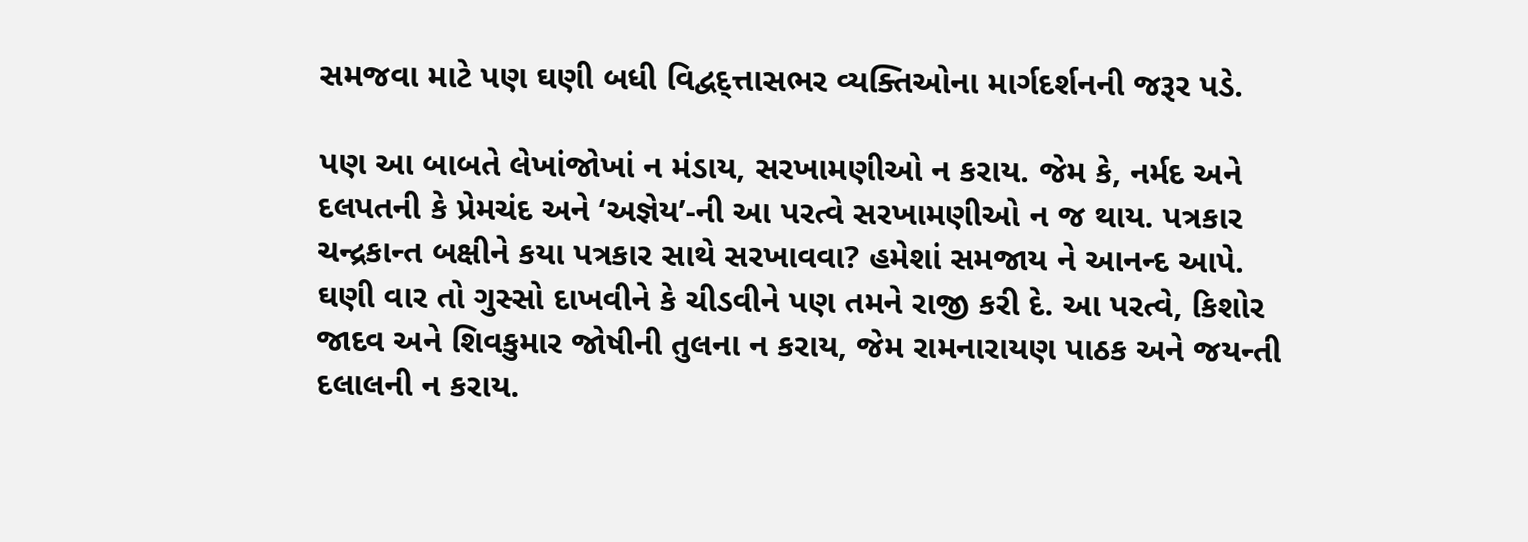સમજવા માટે પણ ઘણી બધી વિદ્વદ્ત્તાસભર વ્યક્તિઓના માર્ગદર્શનની જરૂર પડે.

પણ આ બાબતે લેખાંજોખાં ન મંડાય, સરખામણીઓ ન કરાય. જેમ કે, નર્મદ અને દલપતની કે પ્રેમચંદ અને ‘અજ્ઞેય’-ની આ પરત્વે સરખામણીઓ ન જ થાય. પત્રકાર ચન્દ્રકાન્ત બક્ષીને કયા પત્રકાર સાથે સરખાવવા? હમેશાં સમજાય ને આનન્દ આપે. ઘણી વાર તો ગુસ્સો દાખવીને કે ચીડવીને પણ તમને રાજી કરી દે. આ પરત્વે, કિશોર જાદવ અને શિવકુમાર જોષીની તુલના ન કરાય, જેમ રામનારાયણ પાઠક અને જયન્તી દલાલની ન કરાય.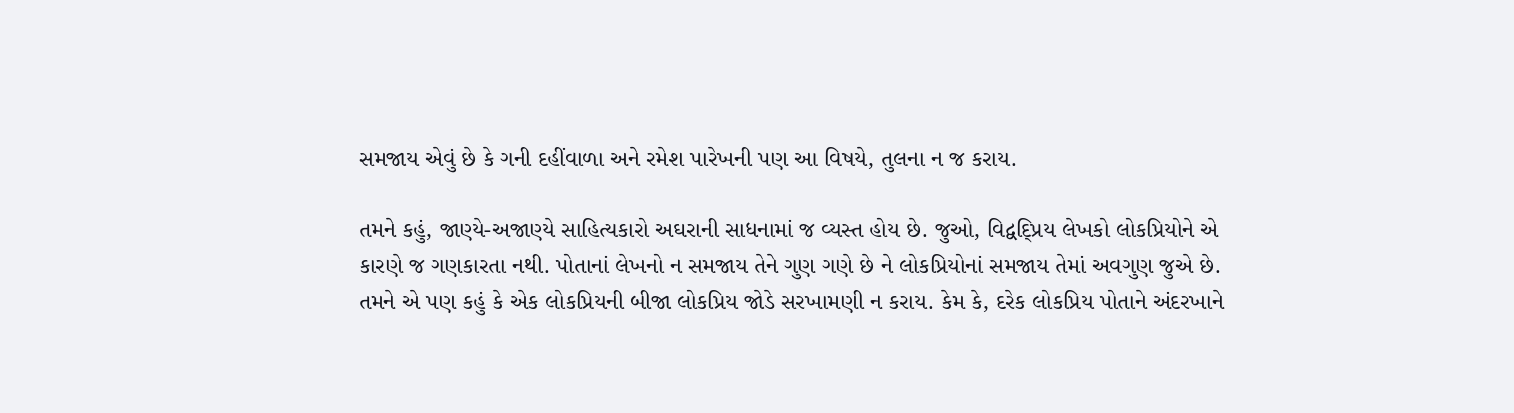સમજાય એવું છે કે ગની દહીંવાળા અને રમેશ પારેખની પણ આ વિષયે, તુલના ન જ કરાય.

તમને કહું, જાણ્યે-અજાણ્યે સાહિત્યકારો અઘરાની સાધનામાં જ વ્યસ્ત હોય છે. જુઓ, વિદ્વદ્પ્રિય લેખકો લોકપ્રિયોને એ કારણે જ ગણકારતા નથી. પોતાનાં લેખનો ન સમજાય તેને ગુણ ગણે છે ને લોકપ્રિયોનાં સમજાય તેમાં અવગુણ જુએ છે. તમને એ પણ કહું કે એક લોકપ્રિયની બીજા લોકપ્રિય જોડે સરખામણી ન કરાય. કેમ કે, દરેક લોકપ્રિય પોતાને અંદરખાને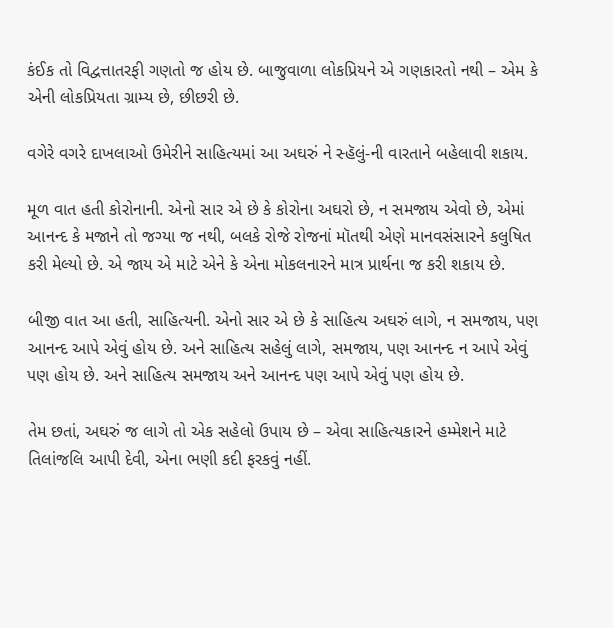કંઈક તો વિદ્વત્તાતરફી ગણતો જ હોય છે. બાજુવાળા લોકપ્રિયને એ ગણકારતો નથી – એમ કે એની લોકપ્રિયતા ગ્રામ્ય છે, છીછરી છે.

વગેરે વગરે દાખલાઓ ઉમેરીને સાહિત્યમાં આ અઘરું ને સ્હૅલું-ની વારતાને બહેલાવી શકાય.

મૂળ વાત હતી કોરોનાની. એનો સાર એ છે કે કોરોના અઘરો છે, ન સમજાય એવો છે, એમાં આનન્દ કે મજાને તો જગ્યા જ નથી, બલકે રોજે રોજનાં મૉતથી એણે માનવસંસારને કલુષિત કરી મેલ્યો છે. એ જાય એ માટે એને કે એના મોકલનારને માત્ર પ્રાર્થના જ કરી શકાય છે.

બીજી વાત આ હતી, સાહિત્યની. એનો સાર એ છે કે સાહિત્ય અઘરું લાગે, ન સમજાય, પણ આનન્દ આપે એવું હોય છે. અને સાહિત્ય સહેલું લાગે, સમજાય, પણ આનન્દ ન આપે એવું પણ હોય છે. અને સાહિત્ય સમજાય અને આનન્દ પણ આપે એવું પણ હોય છે.

તેમ છતાં, અઘરું જ લાગે તો એક સહેલો ઉપાય છે – એવા સાહિત્યકારને હમ્મેશને માટે તિલાંજલિ આપી દેવી, એના ભણી કદી ફરકવું નહીં.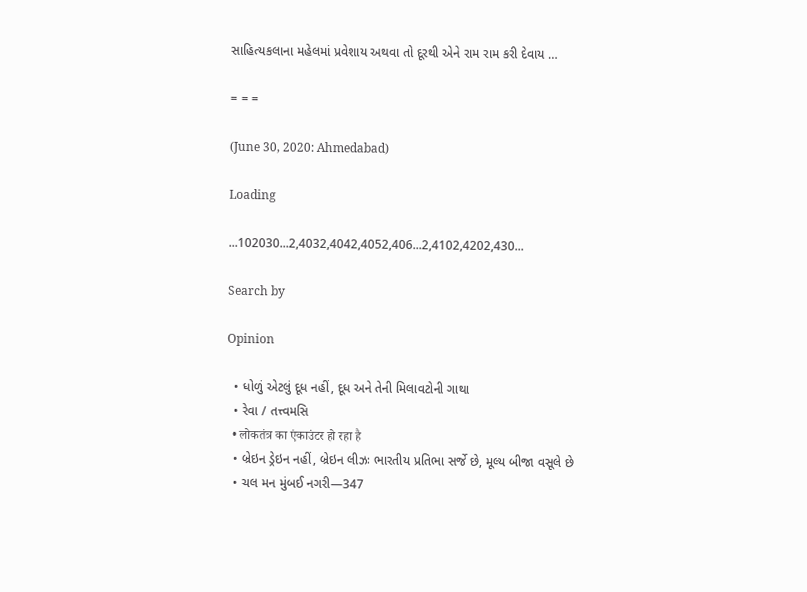સાહિત્યકલાના મહેલમાં પ્રવેશાય અથવા તો દૂરથી એને રામ રામ કરી દેવાય …

= = =

(June 30, 2020: Ahmedabad)

Loading

...102030...2,4032,4042,4052,406...2,4102,4202,430...

Search by

Opinion

  • ધોળું એટલું દૂધ નહીં, દૂધ અને તેની મિલાવટોની ગાથા
  • રેવા / તત્ત્વમસિ
  • लोकतंत्र का एंकाउंटर हो रहा है
  • બ્રેઇન ડ્રેઇન નહીં, બ્રેઇન લીઝઃ ભારતીય પ્રતિભા સર્જે છે, મૂલ્ય બીજા વસૂલે છે
  • ચલ મન મુંબઈ નગરી—347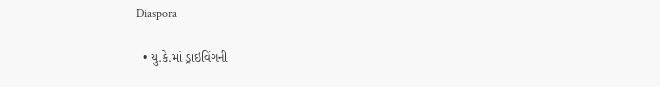Diaspora

  • યુ.કે.માં ડ્રાઇવિંગની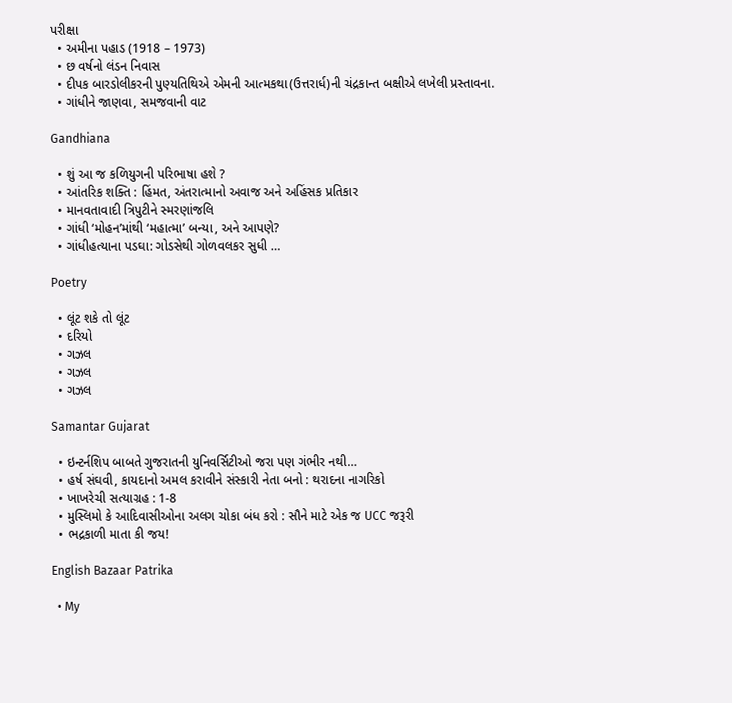પરીક્ષા
  • અમીના પહાડ (1918 – 1973)
  • છ વર્ષનો લંડન નિવાસ
  • દીપક બારડોલીકરની પુણ્યતિથિએ એમની આત્મકથા(ઉત્તરાર્ધ)ની ચંદ્રકાન્ત બક્ષીએ લખેલી પ્રસ્તાવના.
  • ગાંધીને જાણવા, સમજવાની વાટ

Gandhiana

  • શું આ જ કળિયુગની પરિભાષા હશે ?
  • આંતરિક શક્તિ : હિંમત, અંતરાત્માનો અવાજ અને અહિંસક પ્રતિકાર
  • માનવતાવાદી ત્રિપુટીને સ્મરણાંજલિ
  • ગાંધી ‘મોહન’માંથી ‘મહાત્મા’ બન્યા, અને આપણે?
  • ગાંધીહત્યાના પડઘા: ગોડસેથી ગોળવલકર સુધી …

Poetry

  • લૂંટ શકે તો લૂંટ
  • દરિયો
  • ગઝલ
  • ગઝલ
  • ગઝલ

Samantar Gujarat

  • ઇન્ટર્નશિપ બાબતે ગુજરાતની યુનિવર્સિટીઓ જરા પણ ગંભીર નથી…
  • હર્ષ સંઘવી, કાયદાનો અમલ કરાવીને સંસ્કારી નેતા બનો : થરાદના નાગરિકો
  • ખાખરેચી સત્યાગ્રહ : 1-8
  • મુસ્લિમો કે આદિવાસીઓના અલગ ચોકા બંધ કરો : સૌને માટે એક જ UCC જરૂરી
  • ભદ્રકાળી માતા કી જય!

English Bazaar Patrika

  • My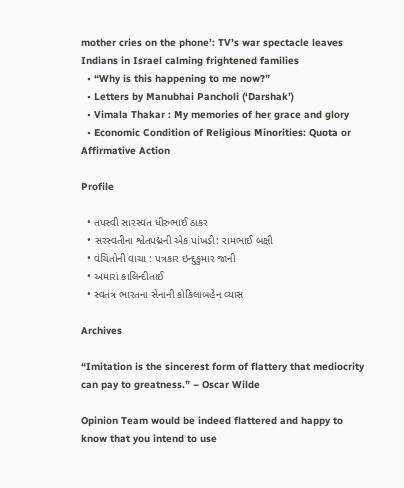mother cries on the phone’: TV’s war spectacle leaves Indians in Israel calming frightened families
  • “Why is this happening to me now?”
  • Letters by Manubhai Pancholi (‘Darshak’)
  • Vimala Thakar : My memories of her grace and glory
  • Economic Condition of Religious Minorities: Quota or Affirmative Action

Profile

  • તપસ્વી સારસ્વત ધીરુભાઈ ઠાકર
  • સરસ્વતીના શ્વેતપદ્મની એક પાંખડી: રામભાઈ બક્ષી
  • વંચિતોની વાચા : પત્રકાર ઇન્દુકુમાર જાની
  • અમારાં કાલિન્દીતાઈ
  • સ્વતંત્ર ભારતના સેનાની કોકિલાબહેન વ્યાસ

Archives

“Imitation is the sincerest form of flattery that mediocrity can pay to greatness.” – Oscar Wilde

Opinion Team would be indeed flattered and happy to know that you intend to use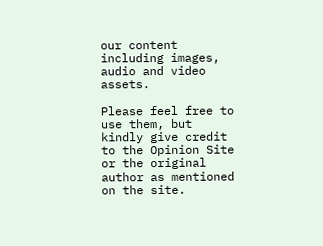our content including images, audio and video assets.

Please feel free to use them, but kindly give credit to the Opinion Site or the original author as mentioned on the site.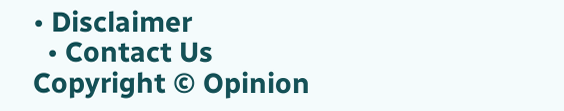• Disclaimer
  • Contact Us
Copyright © Opinion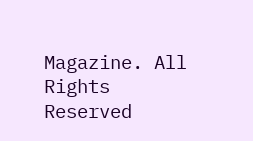Magazine. All Rights Reserved